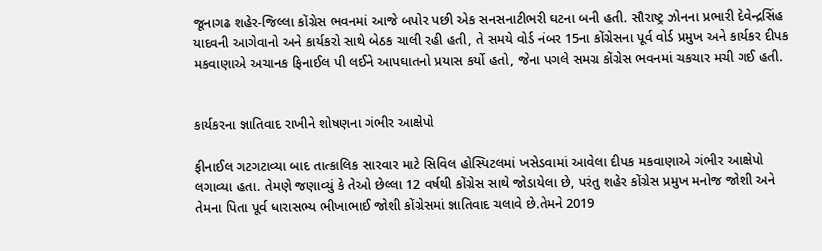જૂનાગઢ શહેર-જિલ્લા કોંગ્રેસ ભવનમાં આજે બપોર પછી એક સનસનાટીભરી ઘટના બની હતી. સૌરાષ્ટ્ર ઝોનના પ્રભારી દેવેન્દ્રસિંહ યાદવની આગેવાનો અને કાર્યકરો સાથે બેઠક ચાલી રહી હતી, તે સમયે વોર્ડ નંબર 15ના કોંગ્રેસના પૂર્વ વોર્ડ પ્રમુખ અને કાર્યકર દીપક મકવાણાએ અચાનક ફિનાઈલ પી લઈને આપઘાતનો પ્રયાસ કર્યો હતો, જેના પગલે સમગ્ર કોંગ્રેસ ભવનમાં ચકચાર મચી ગઈ હતી.


કાર્યકરના જ્ઞાતિવાદ રાખીને શોષણના ગંભીર આક્ષેપો

ફીનાઈલ ગટગટાવ્યા બાદ તાત્કાલિક સારવાર માટે સિવિલ હોસ્પિટલમાં ખસેડવામાં આવેલા દીપક મકવાણાએ ગંભીર આક્ષેપો લગાવ્યા હતા. તેમણે જણાવ્યું કે તેઓ છેલ્લા 12 વર્ષથી કોંગ્રેસ સાથે જોડાયેલા છે, પરંતુ શહેર કોંગ્રેસ પ્રમુખ મનોજ જોશી અને તેમના પિતા પૂર્વ ધારાસભ્ય ભીખાભાઈ જોશી કોંગ્રેસમાં જ્ઞાતિવાદ ચલાવે છે.તેમને 2019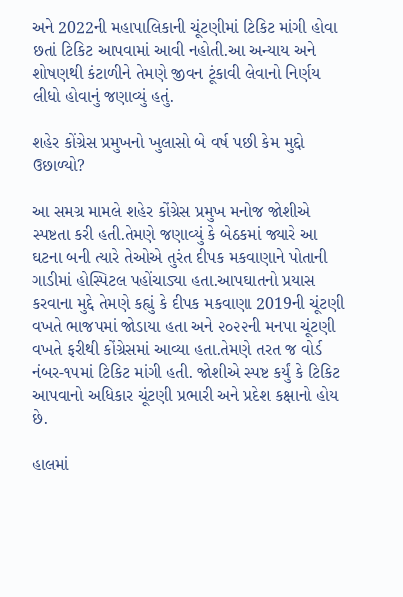અને 2022ની મહાપાલિકાની ચૂંટણીમાં ટિકિટ માંગી હોવા છતાં ટિકિટ આપવામાં આવી નહોતી.આ અન્યાય અને શોષણથી કંટાળીને તેમણે જીવન ટૂંકાવી લેવાનો નિર્ણય લીધો હોવાનું જણાવ્યું હતું.

શહેર કોંગ્રેસ પ્રમુખનો ખુલાસો બે વર્ષ પછી કેમ મુદ્દો ઉછાળ્યો?

આ સમગ્ર મામલે શહેર કોંગ્રેસ પ્રમુખ મનોજ જોશીએ સ્પષ્ટતા કરી હતી.તેમણે જણાવ્યું કે બેઠકમાં જ્યારે આ ઘટના બની ત્યારે તેઓએ તુરંત દીપક મકવાણાને પોતાની ગાડીમાં હોસ્પિટલ પહોંચાડ્યા હતા.આપઘાતનો પ્રયાસ કરવાના મુદ્દે તેમણે કહ્યું કે દીપક મકવાણા 2019ની ચૂંટણી વખતે ભાજપમાં જોડાયા હતા અને ૨૦૨૨ની મનપા ચૂંટણી વખતે ફરીથી કોંગ્રેસમાં આવ્યા હતા.તેમણે તરત જ વોર્ડ નંબર-૧૫માં ટિકિટ માંગી હતી. જોશીએ સ્પષ્ટ કર્યું કે ટિકિટ આપવાનો અધિકાર ચૂંટણી પ્રભારી અને પ્રદેશ કક્ષાનો હોય છે.

હાલમાં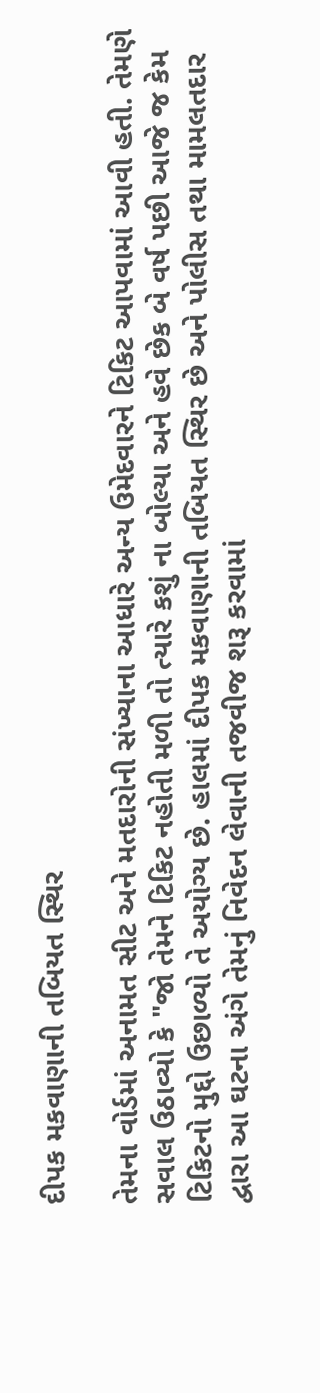દીપક મકવાણાની તબિયત સ્થિર

તેમના વોર્ડમાં અનામત સીટ અને મતદારોની સંખ્યાના આધારે અન્ય ઉમેદવારને ટિકિટ આપવામાં આવી હતી. તેમણે સવાલ ઉઠાવ્યો કે "જો તેમને ટિકિટ નહોતી મળી તો ત્યારે કશું ના બોલ્યા અને હવે છેક બે વર્ષ પછી આજે જ કેમ ટિકિટનો મુદ્દો ઉછાળ્યો તે અયોગ્ય છે. હાલમાં દીપક મકવાણાની તબિયત સ્થિર છે અને પોલીસ તથા મામલતદાર દ્વારા આ ઘટના અંગે તેમનું નિવેદન લેવાની તજવીજ શરૂ કરવામાં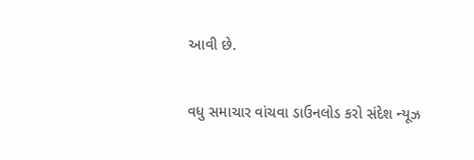આવી છે.

વધુ સમાચાર વાંચવા ડાઉનલોડ કરો સંદેશ ન્યૂઝ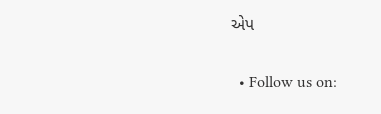એપ

  • Follow us on: